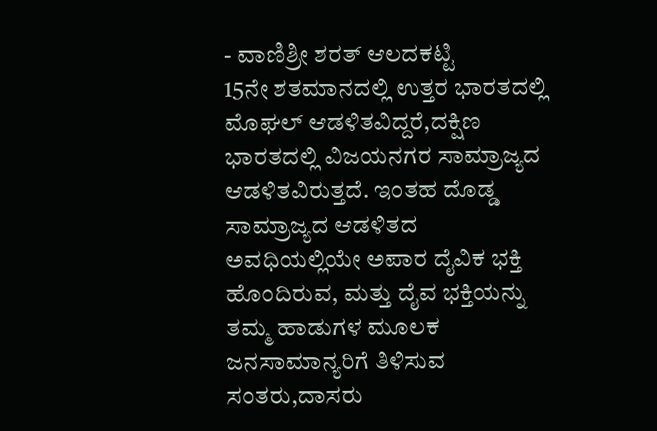- ವಾಣಿಶ್ರೀ ಶರತ್ ಆಲದಕಟ್ಟಿ
15ನೇ ಶತಮಾನದಲ್ಲಿ ಉತ್ತರ ಭಾರತದಲ್ಲಿ ಮೊಘಲ್ ಆಡಳಿತವಿದ್ದರೆ,ದಕ್ಷಿಣ ಭಾರತದಲ್ಲಿ ವಿಜಯನಗರ ಸಾಮ್ರಾಜ್ಯದ ಆಡಳಿತವಿರುತ್ತದೆ. ಇಂತಹ ದೊಡ್ಡ ಸಾಮ್ರಾಜ್ಯದ ಆಡಳಿತದ ಅವಧಿಯಲ್ಲಿಯೇ ಅಪಾರ ದೈವಿಕ ಭಕ್ತಿ ಹೊಂದಿರುವ, ಮತ್ತು ದೈವ ಭಕ್ತಿಯನ್ನು ತಮ್ಮ ಹಾಡುಗಳ ಮೂಲಕ ಜನಸಾಮಾನ್ಯರಿಗೆ ತಿಳಿಸುವ ಸಂತರು,ದಾಸರು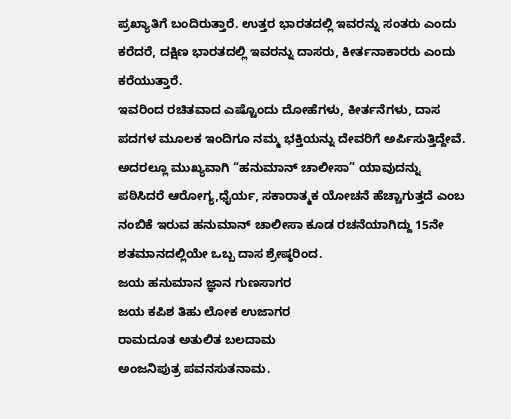ಪ್ರಖ್ಯಾತಿಗೆ ಬಂದಿರುತ್ತಾರೆ. ಉತ್ತರ ಭಾರತದಲ್ಲಿ ಇವರನ್ನು ಸಂತರು ಎಂದು ಕರೆದರೆ, ದಕ್ಷಿಣ ಭಾರತದಲ್ಲಿ ಇವರನ್ನು ದಾಸರು, ಕೀರ್ತನಾಕಾರರು ಎಂದು ಕರೆಯುತ್ತಾರೆ.
ಇವರಿಂದ ರಚಿತವಾದ ಎಷ್ಟೊಂದು ದೋಹೆಗಳು, ಕೀರ್ತನೆಗಳು, ದಾಸ ಪದಗಳ ಮೂಲಕ ಇಂದಿಗೂ ನಮ್ಮ ಭಕ್ತಿಯನ್ನು ದೇವರಿಗೆ ಅರ್ಪಿಸುತ್ತಿದ್ದೇವೆ. ಅದರಲ್ಲೂ ಮುಖ್ಯವಾಗಿ “ಹನುಮಾನ್ ಚಾಲೀಸಾ” ಯಾವುದನ್ನು ಪಠಿಸಿದರೆ ಆರೋಗ್ಯ,ಧೈರ್ಯ, ಸಕಾರಾತ್ಮಕ ಯೋಚನೆ ಹೆಚ್ಚಾಗುತ್ತದೆ ಎಂಬ ನಂಬಿಕೆ ಇರುವ ಹನುಮಾನ್ ಚಾಲೀಸಾ ಕೂಡ ರಚನೆಯಾಗಿದ್ದು 15ನೇ ಶತಮಾನದಲ್ಲಿಯೇ ಒಬ್ಬ ದಾಸ ಶ್ರೇಷ್ಠರಿಂದ.
ಜಯ ಹನುಮಾನ ಜ್ಞಾನ ಗುಣಸಾಗರ
ಜಯ ಕಪಿಶ ತಿಹು ಲೋಕ ಉಜಾಗರ
ರಾಮದೂತ ಅತುಲಿತ ಬಲದಾಮ
ಅಂಜನಿಪುತ್ರ ಪವನಸುತನಾಮ.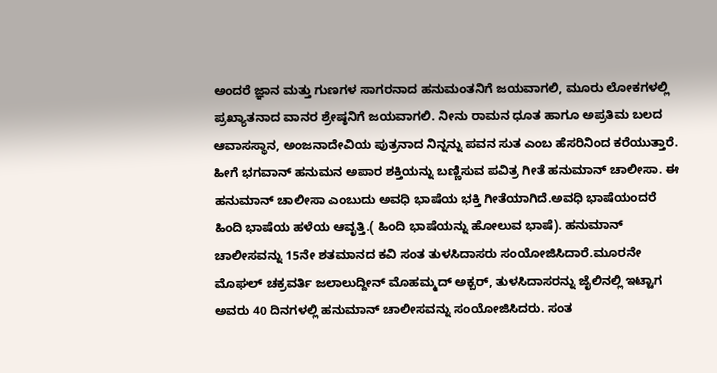ಅಂದರೆ ಜ್ಞಾನ ಮತ್ತು ಗುಣಗಳ ಸಾಗರನಾದ ಹನುಮಂತನಿಗೆ ಜಯವಾಗಲಿ, ಮೂರು ಲೋಕಗಳಲ್ಲಿ ಪ್ರಖ್ಯಾತನಾದ ವಾನರ ಶ್ರೇಷ್ಠನಿಗೆ ಜಯವಾಗಲಿ. ನೀನು ರಾಮನ ಧೂತ ಹಾಗೂ ಅಪ್ರತಿಮ ಬಲದ ಆವಾಸಸ್ಥಾನ, ಅಂಜನಾದೇವಿಯ ಪುತ್ರನಾದ ನಿನ್ನನ್ನು ಪವನ ಸುತ ಎಂಬ ಹೆಸರಿನಿಂದ ಕರೆಯುತ್ತಾರೆ.
ಹೀಗೆ ಭಗವಾನ್ ಹನುಮನ ಅಪಾರ ಶಕ್ತಿಯನ್ನು ಬಣ್ಣಿಸುವ ಪವಿತ್ರ ಗೀತೆ ಹನುಮಾನ್ ಚಾಲೀಸಾ. ಈ ಹನುಮಾನ್ ಚಾಲೀಸಾ ಎಂಬುದು ಅವಧಿ ಭಾಷೆಯ ಭಕ್ತಿ ಗೀತೆಯಾಗಿದೆ.ಅವಧಿ ಭಾಷೆಯಂದರೆ ಹಿಂದಿ ಭಾಷೆಯ ಹಳೆಯ ಆವೃತ್ತಿ.( ಹಿಂದಿ ಭಾಷೆಯನ್ನು ಹೋಲುವ ಭಾಷೆ). ಹನುಮಾನ್ ಚಾಲೀಸವನ್ನು 15ನೇ ಶತಮಾನದ ಕವಿ ಸಂತ ತುಳಸಿದಾಸರು ಸಂಯೋಜಿಸಿದಾರೆ.ಮೂರನೇ ಮೊಘಲ್ ಚಕ್ರವರ್ತಿ ಜಲಾಲುದ್ದೀನ್ ಮೊಹಮ್ಮದ್ ಅಕ್ಬರ್, ತುಳಸಿದಾಸರನ್ನು ಜೈಲಿನಲ್ಲಿ ಇಟ್ಟಾಗ ಅವರು 40 ದಿನಗಳಲ್ಲಿ ಹನುಮಾನ್ ಚಾಲೀಸವನ್ನು ಸಂಯೋಜಿಸಿದರು. ಸಂತ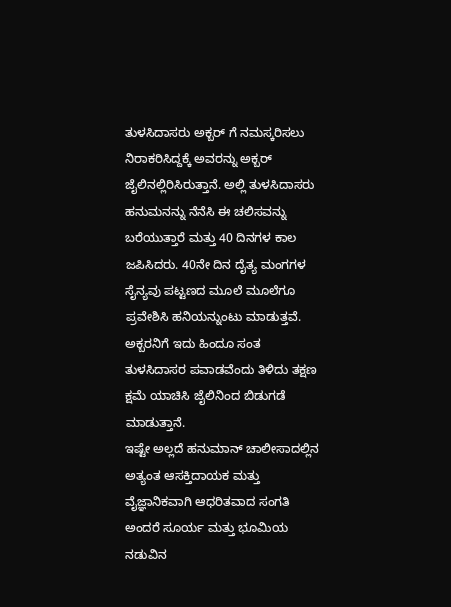ತುಳಸಿದಾಸರು ಅಕ್ಬರ್ ಗೆ ನಮಸ್ಕರಿಸಲು ನಿರಾಕರಿಸಿದ್ದಕ್ಕೆ ಅವರನ್ನು ಅಕ್ಬರ್ ಜೈಲಿನಲ್ಲಿರಿಸಿರುತ್ತಾನೆ. ಅಲ್ಲಿ ತುಳಸಿದಾಸರು ಹನುಮನನ್ನು ನೆನೆಸಿ ಈ ಚಲಿಸವನ್ನು ಬರೆಯುತ್ತಾರೆ ಮತ್ತು 40 ದಿನಗಳ ಕಾಲ ಜಪಿಸಿದರು. 40ನೇ ದಿನ ದೈತ್ಯ ಮಂಗಗಳ ಸೈನ್ಯವು ಪಟ್ಟಣದ ಮೂಲೆ ಮೂಲೆಗೂ ಪ್ರವೇಶಿಸಿ ಹನಿಯನ್ನುಂಟು ಮಾಡುತ್ತವೆ. ಅಕ್ಬರನಿಗೆ ಇದು ಹಿಂದೂ ಸಂತ ತುಳಸಿದಾಸರ ಪವಾಡವೆಂದು ತಿಳಿದು ತಕ್ಷಣ ಕ್ಷಮೆ ಯಾಚಿಸಿ ಜೈಲಿನಿಂದ ಬಿಡುಗಡೆ ಮಾಡುತ್ತಾನೆ.
ಇಷ್ಟೇ ಅಲ್ಲದೆ ಹನುಮಾನ್ ಚಾಲೀಸಾದಲ್ಲಿನ ಅತ್ಯಂತ ಆಸಕ್ತಿದಾಯಕ ಮತ್ತು ವೈಜ್ಞಾನಿಕವಾಗಿ ಆಧರಿತವಾದ ಸಂಗತಿ ಅಂದರೆ ಸೂರ್ಯ ಮತ್ತು ಭೂಮಿಯ ನಡುವಿನ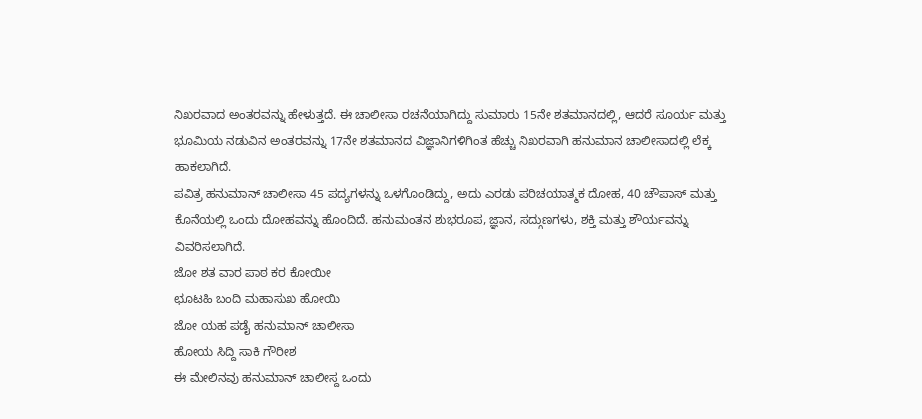ನಿಖರವಾದ ಅಂತರವನ್ನು ಹೇಳುತ್ತದೆ. ಈ ಚಾಲೀಸಾ ರಚನೆಯಾಗಿದ್ದು ಸುಮಾರು 15ನೇ ಶತಮಾನದಲ್ಲಿ, ಆದರೆ ಸೂರ್ಯ ಮತ್ತು ಭೂಮಿಯ ನಡುವಿನ ಅಂತರವನ್ನು 17ನೇ ಶತಮಾನದ ವಿಜ್ಞಾನಿಗಳಿಗಿಂತ ಹೆಚ್ಚು ನಿಖರವಾಗಿ ಹನುಮಾನ ಚಾಲೀಸಾದಲ್ಲಿ ಲೆಕ್ಕ ಹಾಕಲಾಗಿದೆ.
ಪವಿತ್ರ ಹನುಮಾನ್ ಚಾಲೀಸಾ 45 ಪದ್ಯಗಳನ್ನು ಒಳಗೊಂಡಿದ್ದು, ಅದು ಎರಡು ಪರಿಚಯಾತ್ಮಕ ದೋಹ, 40 ಚೌಪಾಸ್ ಮತ್ತು ಕೊನೆಯಲ್ಲಿ ಒಂದು ದೋಹವನ್ನು ಹೊಂದಿದೆ. ಹನುಮಂತನ ಶುಭರೂಪ, ಜ್ಞಾನ, ಸದ್ಗುಣಗಳು, ಶಕ್ತಿ ಮತ್ತು ಶೌರ್ಯವನ್ನು ವಿವರಿಸಲಾಗಿದೆ.
ಜೋ ಶತ ವಾರ ಪಾಠ ಕರ ಕೋಯೀ
ಛೂಟಹಿ ಬಂದಿ ಮಹಾಸುಖ ಹೋಯಿ
ಜೋ ಯಹ ಪಡೈ ಹನುಮಾನ್ ಚಾಲೀಸಾ
ಹೋಯ ಸಿದ್ದಿ ಸಾಕಿ ಗೌರೀಶ
ಈ ಮೇಲಿನವು ಹನುಮಾನ್ ಚಾಲೀಸ್ದ ಒಂದು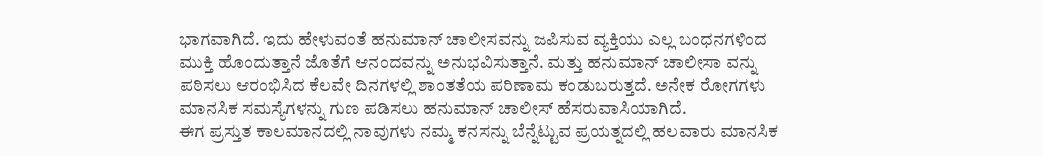ಭಾಗವಾಗಿದೆ. ಇದು ಹೇಳುವಂತೆ ಹನುಮಾನ್ ಚಾಲೀಸವನ್ನು ಜಪಿಸುವ ವ್ಯಕ್ತಿಯು ಎಲ್ಲ ಬಂಧನಗಳಿಂದ ಮುಕ್ತಿ ಹೊಂದುತ್ತಾನೆ ಜೊತೆಗೆ ಆನಂದವನ್ನು ಅನುಭವಿಸುತ್ತಾನೆ. ಮತ್ತು ಹನುಮಾನ್ ಚಾಲೀಸಾ ವನ್ನು ಪಠಿಸಲು ಆರಂಭಿಸಿದ ಕೆಲವೇ ದಿನಗಳಲ್ಲಿ ಶಾಂತತೆಯ ಪರಿಣಾಮ ಕಂಡುಬರುತ್ತದೆ. ಅನೇಕ ರೋಗಗಳು ಮಾನಸಿಕ ಸಮಸ್ಯೆಗಳನ್ನು ಗುಣ ಪಡಿಸಲು ಹನುಮಾನ್ ಚಾಲೀಸ್ ಹೆಸರುವಾಸಿಯಾಗಿದೆ.
ಈಗ ಪ್ರಸ್ತುತ ಕಾಲಮಾನದಲ್ಲಿ ನಾವುಗಳು ನಮ್ಮ ಕನಸನ್ನು ಬೆನ್ನೆಟ್ಟುವ ಪ್ರಯತ್ನದಲ್ಲಿ ಹಲವಾರು ಮಾನಸಿಕ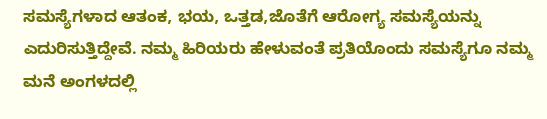ಸಮಸ್ಯೆಗಳಾದ ಆತಂಕ, ಭಯ, ಒತ್ತಡ,ಜೊತೆಗೆ ಆರೋಗ್ಯ ಸಮಸ್ಯೆಯನ್ನು ಎದುರಿಸುತ್ತಿದ್ದೇವೆ. ನಮ್ಮ ಹಿರಿಯರು ಹೇಳುವಂತೆ ಪ್ರತಿಯೊಂದು ಸಮಸ್ಯೆಗೂ ನಮ್ಮ ಮನೆ ಅಂಗಳದಲ್ಲಿ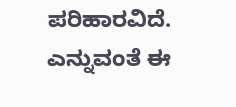ಪರಿಹಾರವಿದೆ. ಎನ್ನುವಂತೆ ಈ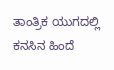ತಾಂತ್ರಿಕ ಯುಗದಲ್ಲಿ ಕನಸಿನ ಹಿಂದೆ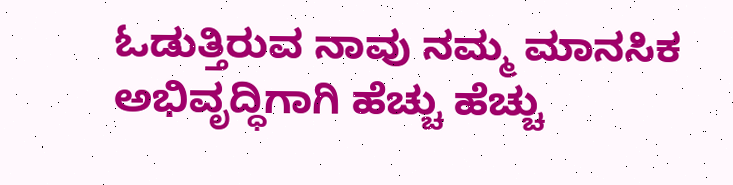ಓಡುತ್ತಿರುವ ನಾವು ನಮ್ಮ ಮಾನಸಿಕ ಅಭಿವೃದ್ಧಿಗಾಗಿ ಹೆಚ್ಚು ಹೆಚ್ಚು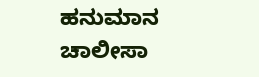ಹನುಮಾನ ಚಾಲೀಸಾ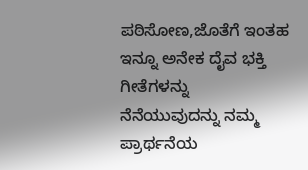ಪಠಿಸೋಣ,ಜೊತೆಗೆ ಇಂತಹ ಇನ್ನೂ ಅನೇಕ ದೈವ ಭಕ್ತಿ ಗೀತೆಗಳನ್ನು ನೆನೆಯುವುದನ್ನು ನಮ್ಮ ಪ್ರಾರ್ಥನೆಯ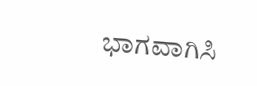ಭಾಗವಾಗಿಸಿ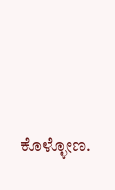ಕೊಳ್ಳೋಣ.